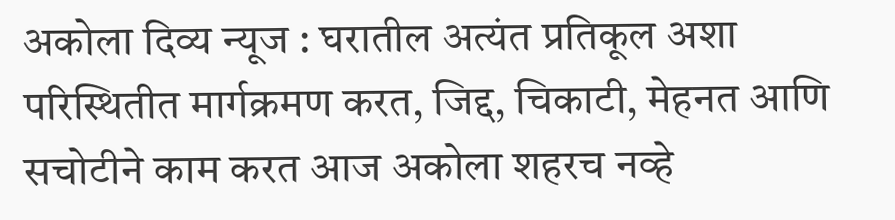अकोला दिव्य न्यूज : घरातील अत्यंत प्रतिकूल अशा परिस्थितीत मार्गक्रमण करत, जिद्द, चिकाटी, मेहनत आणि सचोटीने काम करत आज अकोला शहरच नव्हे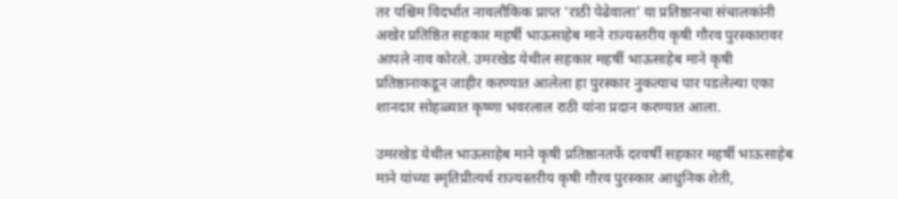तर पश्चिम विदर्भात नावलौकिक प्राप्त ‘राठी पेढेवाला’ या प्रतिष्ठानचा संचालकांनी अखेर प्रतिष्ठित सहकार महर्षी भाऊसाहेब माने राज्यस्तरीय कृषी गौरव पुरस्कारावर आपले नाव कोरले. उमरखेड येथील सहकार महर्षी भाऊसाहेब माने कृषी प्रतिष्ठानाकडून जाहीर करण्यात आलेला हा पुरस्कार नुकत्याच पार पडलेल्या एका शानदार सोहळ्यात कृष्णा भवरलाल राठी यांना प्रदान करण्यात आला.

उमरखेड येथील भाऊसाहेब माने कृषी प्रतिष्ठानतर्फे दरवर्षी सहकार महर्षी भाऊसाहेब माने यांच्या स्मृतिप्रीत्यर्थ राज्यस्तरीय कृषी गौरव पुरस्कार आधुनिक शेती,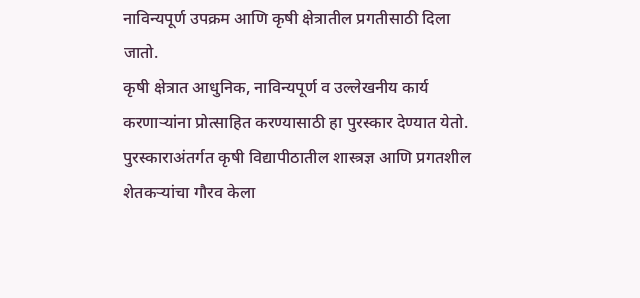नाविन्यपूर्ण उपक्रम आणि कृषी क्षेत्रातील प्रगतीसाठी दिला जातो.
कृषी क्षेत्रात आधुनिक, नाविन्यपूर्ण व उल्लेखनीय कार्य करणाऱ्यांना प्रोत्साहित करण्यासाठी हा पुरस्कार देण्यात येतो. पुरस्काराअंतर्गत कृषी विद्यापीठातील शास्त्रज्ञ आणि प्रगतशील शेतकऱ्यांचा गौरव केला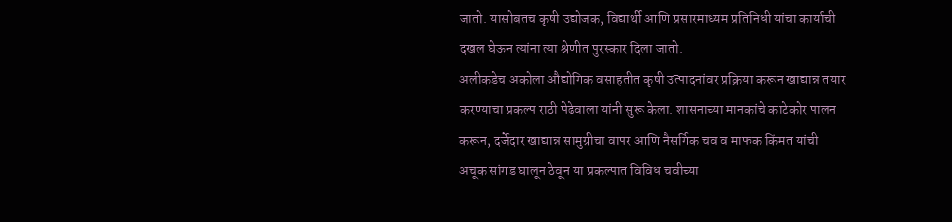जातो. यासोबतच कृषी उद्योजक, विद्यार्थी आणि प्रसारमाध्यम प्रतिनिधी यांचा कार्याची दखल घेऊन त्यांना त्या श्रेणीत पुरस्कार दिला जातो.
अलीकडेच अकोला औद्योगिक वसाहतीत कृषी उत्पादनांवर प्रक्रिया करून खाद्यान्न तयार करण्याचा प्रकल्प राठी पेढेवाला यांनी सुरू केला. शासनाच्या मानकांचे काटेकोर पालन करून, दर्जेदार खाद्यान्न सामुग्रीचा वापर आणि नैसर्गिक चव व माफक किंमत यांची अचूक सांगड घालून ठेवून या प्रकल्पात विविध चवीच्या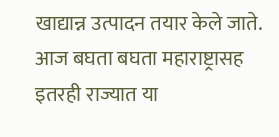खाद्यान्न उत्पादन तयार केले जाते. आज बघता बघता महाराष्ट्रासह इतरही राज्यात या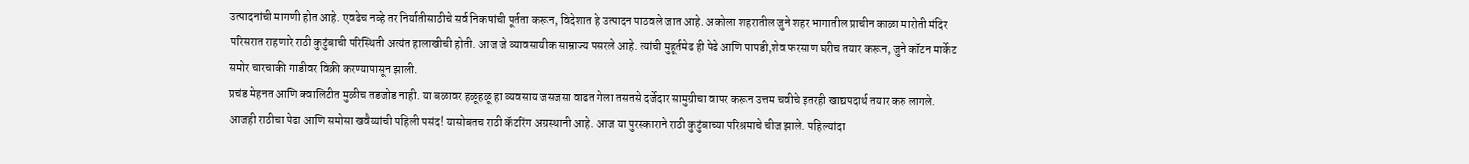उत्पादनांची मागणी होत आहे. एवढेच नव्हे तर निर्यातीसाठीचे सर्व निकषांची पूर्तता करून, विदेशात हे उत्पादन पाठवले जात आहे. अकोला शहरातील जुने शहर भागातील प्राचीन काळा मारोती मंदिर परिसरात राहणारे राठी कुटुंबाची परिस्थिती अत्यंत हालाखीची होती. आज जे व्यावसायीक साम्राज्य पसरले आहे. त्यांची मुहूर्तमेढ ही पेढे आणि पापडी,शेव फरसाण घरीच तयार करून, जुने कॉटन मार्केट समोर चारचाकी गाडीवर विक्री करण्यापासून झाली.
प्रचंड मेहनत आणि क्वालिटीत मुळीच तडजोड नाही. या बळावर हळूहळू हा व्यवसाय जसजसा वाढत गेला तसतसे दर्जेदार सामुग्रीचा वापर करून उत्तम चवीचे इतरही खाद्यपदार्थ तयार करु लागले. आजही राठीचा पेढा आणि समोसा खवैय्यांची पहिली पसंद! यासोबतच राठी कॅटरिंग अग्रस्थानी आहे. आज या पुरस्काराने राठी कुटुंबाच्या परिश्रमाचे चीज झाले. पहिल्यांदा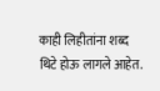काही लिहीतांना शब्द थिटे होऊ लागले आहेत.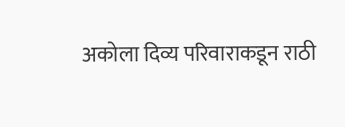अकोला दिव्य परिवाराकडून राठी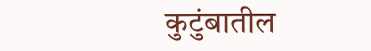कुटुंबातील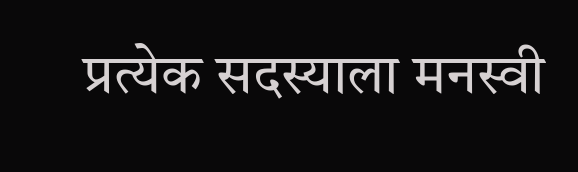प्रत्येक सदस्याला मनस्वी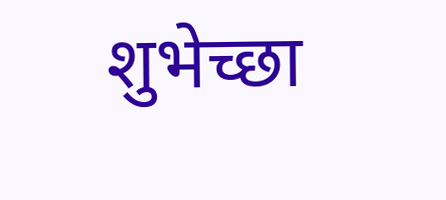शुभेच्छा